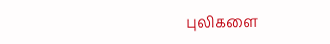புலிகளை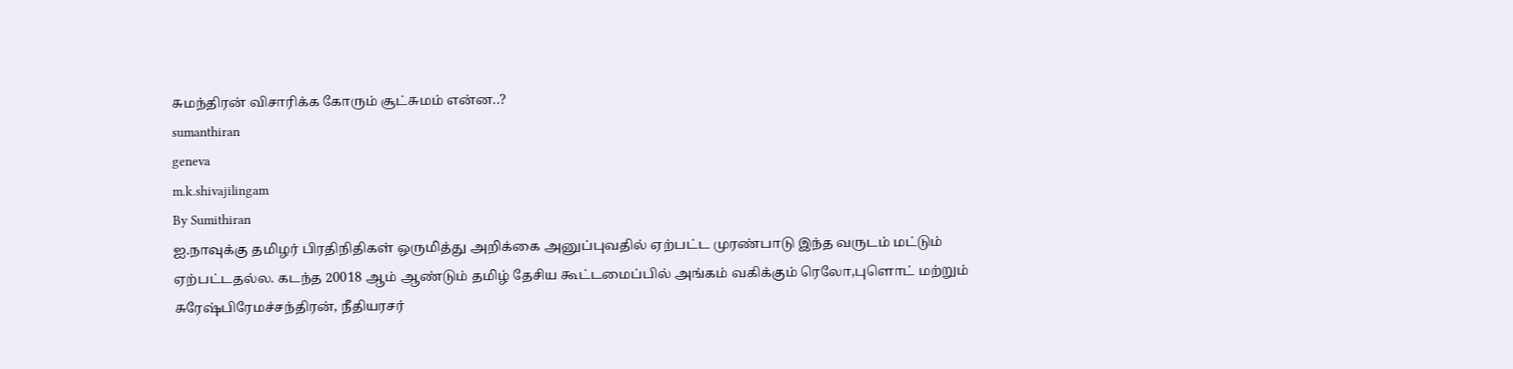சுமந்திரன் விசாரிக்க கோரும் சூட்சுமம் என்ன..?
sumanthiran
geneva
m.k.shivajilingam
By Sumithiran
ஐ.நாவுக்கு தமிழர் பிரதிநிதிகள் ஒருமித்து அறிக்கை அனுப்புவதில் ஏற்பட்ட முரண்பாடு இந்த வருடம் மட்டும் ஏற்பட்டதல்ல. கடந்த 20018 ஆம் ஆண்டும் தமிழ் தேசிய கூட்டமைப்பில் அங்கம் வகிக்கும் ரெலோ,புளொட் மற்றும் சுரேஷ்பிரேமச்சந்திரன், நீதியரசர்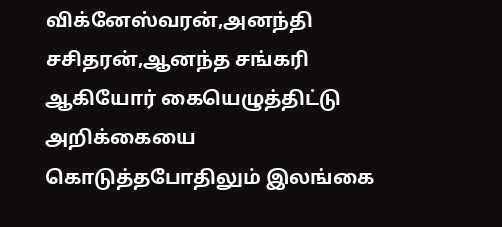விக்னேஸ்வரன்,அனந்தி சசிதரன்,ஆனந்த சங்கரி ஆகியோர் கையெழுத்திட்டு அறிக்கையை கொடுத்தபோதிலும் இலங்கை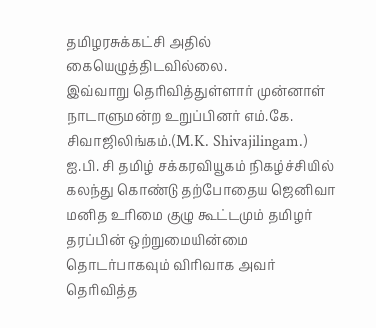தமிழரசுக்கட்சி அதில் கையெழுத்திடவில்லை.
இவ்வாறு தெரிவித்துள்ளார் முன்னாள் நாடாளுமன்ற உறுப்பினர் எம்.கே. சிவாஜிலிங்கம்.(M.K. Shivajilingam.)
ஐ.பி. சி தமிழ் சக்கரவியூகம் நிகழ்ச்சியில் கலந்து கொண்டு தற்போதைய ஜெனிவா மனித உரிமை குழு கூட்டமும் தமிழர் தரப்பின் ஒற்றுமையின்மை தொடர்பாகவும் விரிவாக அவர் தெரிவித்த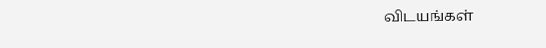விடயங்கள்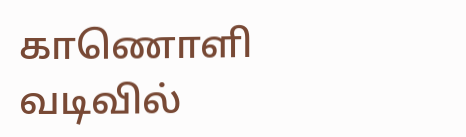காணொளி வடிவில்